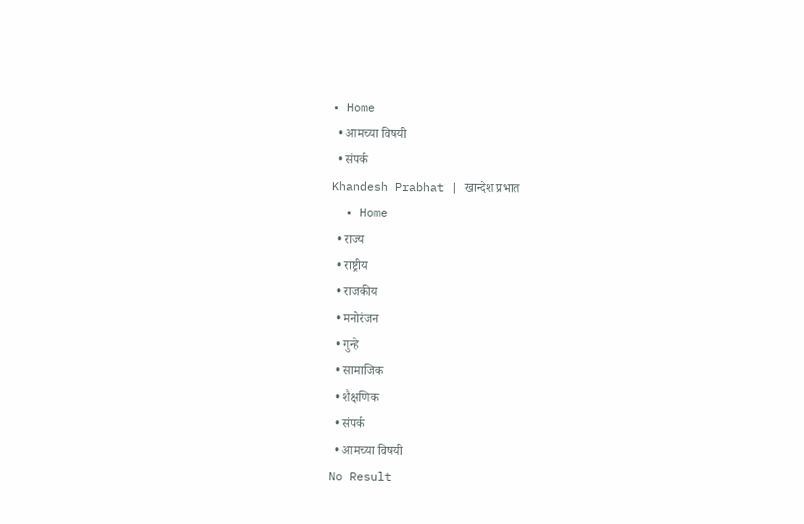• Home
  • आमच्या विषयी
  • संपर्क
Khandesh Prabhat | खान्देश प्रभात
  • Home
  • राज्य
  • राष्ट्रीय
  • राजकीय
  • मनोरंजन
  • गुन्हे
  • सामाजिक
  • शैक्षणिक
  • संपर्क
  • आमच्या विषयी
No Result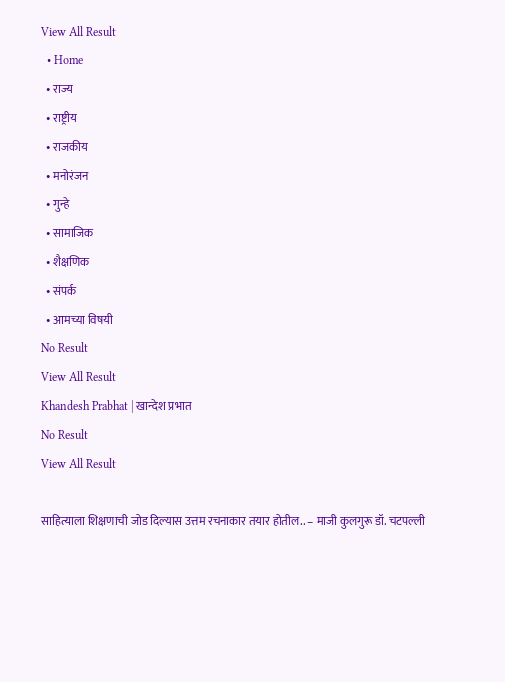View All Result
  • Home
  • राज्य
  • राष्ट्रीय
  • राजकीय
  • मनोरंजन
  • गुन्हे
  • सामाजिक
  • शैक्षणिक
  • संपर्क
  • आमच्या विषयी
No Result
View All Result
Khandesh Prabhat | खान्देश प्रभात
No Result
View All Result

साहित्याला शिक्षणाची जोड दिल्यास उत्तम रचनाकार तयार होतील.. – माजी कुलगुरू डॉ. चटपल्ली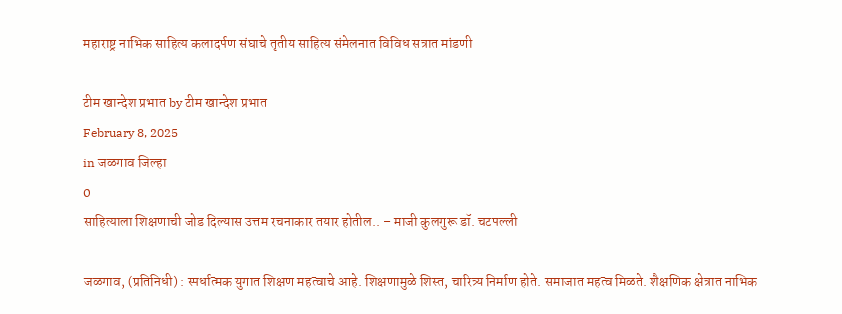महाराष्ट्र नाभिक साहित्य कलादर्पण संघाचे तृतीय साहित्य संमेलनात विविध सत्रात मांडणी

टीम खान्देश प्रभात by टीम खान्देश प्रभात
February 8, 2025
in जळगाव जिल्हा
0
साहित्याला शिक्षणाची जोड दिल्यास उत्तम रचनाकार तयार होतील.. – माजी कुलगुरू डॉ. चटपल्ली

जळगाव, (प्रतिनिधी) : स्पर्धात्मक युगात शिक्षण महत्वाचे आहे. शिक्षणामुळे शिस्त, चारित्र्य निर्माण होते. समाजात महत्व मिळते. शैक्षणिक क्षेत्रात नाभिक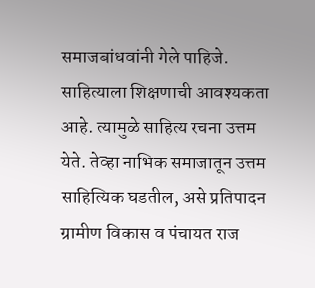समाजबांधवांनी गेले पाहिजे. साहित्याला शिक्षणाची आवश्यकता आहे. त्यामुळे साहित्य रचना उत्तम येते. तेव्हा नाभिक समाजातून उत्तम साहित्यिक घडतील, असे प्रतिपादन ग्रामीण विकास व पंचायत राज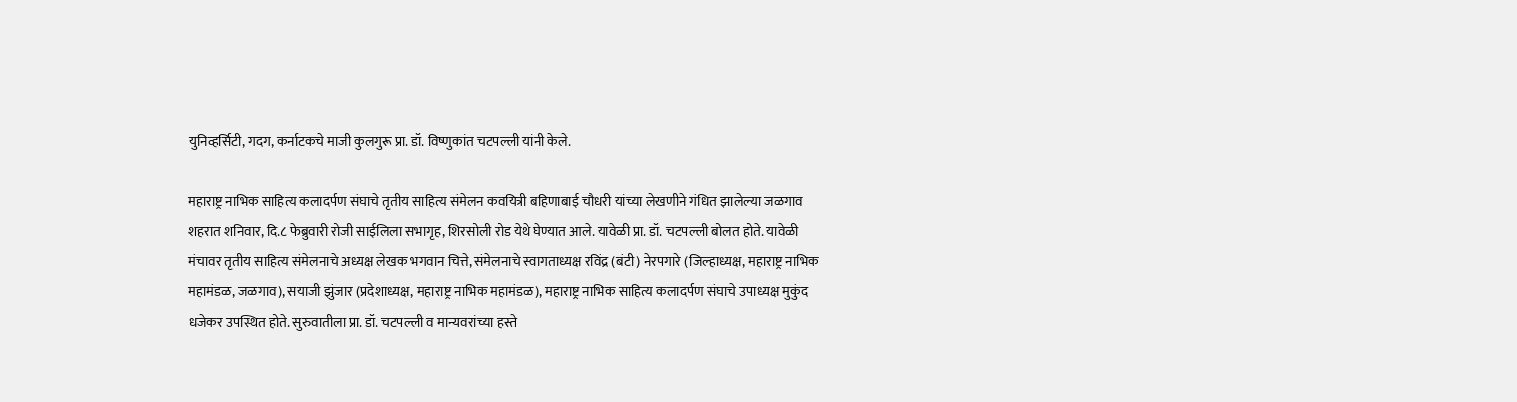युनिव्हर्सिटी, गदग, कर्नाटकचे माजी कुलगुरू प्रा. डॉ. विष्णुकांत चटपल्ली यांनी केले.

महाराष्ट्र नाभिक साहित्य कलादर्पण संघाचे तृतीय साहित्य संमेलन कवयित्री बहिणाबाई चौधरी यांच्या लेखणीने गंधित झालेल्या जळगाव शहरात शनिवार, दि.८ फेब्रुवारी रोजी साईलिला सभागृह, शिरसोली रोड येथे घेण्यात आले. यावेळी प्रा. डॉ. चटपल्ली बोलत होते. यावेळी मंचावर तृतीय साहित्य संमेलनाचे अध्यक्ष लेखक भगवान चित्ते, संमेलनाचे स्वागताध्यक्ष रविंद्र (बंटी) नेरपगारे (जिल्हाध्यक्ष, महाराष्ट्र नाभिक महामंडळ, जळगाव), सयाजी झुंजार (प्रदेशाध्यक्ष, महाराष्ट्र नाभिक महामंडळ), महाराष्ट्र नाभिक साहित्य कलादर्पण संघाचे उपाध्यक्ष मुकुंद धजेकर उपस्थित होते. सुरुवातीला प्रा. डॉ. चटपल्ली व मान्यवरांच्या हस्ते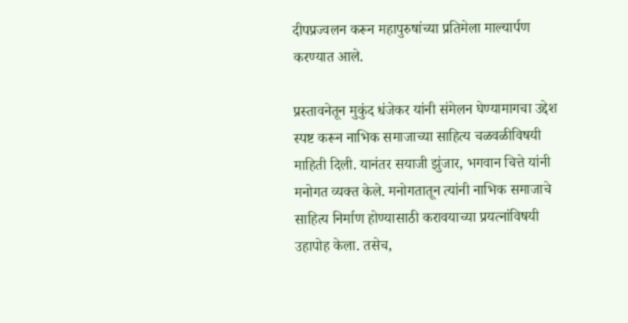दीपप्रज्वलन करून महापुरुषांच्या प्रतिमेला माल्यार्पण करण्यात आले.

प्रस्तावनेतून मुकुंद धंजेकर यांनी संमेलन घेण्यामागचा उद्देश स्पष्ट करून नाभिक समाजाच्या साहित्य चळवळीविषयी माहिती दिली. यानंतर सयाजी झुंजार, भगवान चित्ते यांनी मनोगत व्यक्त केले. मनोगतातून त्यांनी नाभिक समाजाचे साहित्य निर्माण होण्यासाठी करावयाच्या प्रयत्नांविषयी उहापोह केला. तसेच,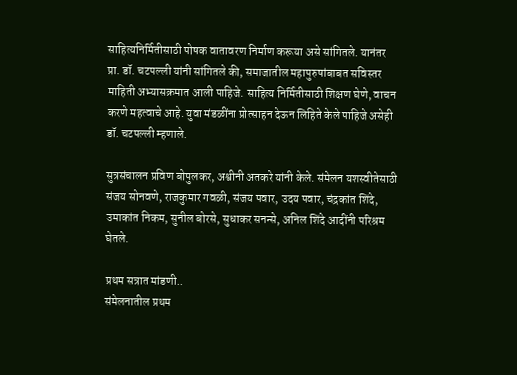साहित्यनिर्मितीसाठी पोषक वातावरण निर्माण करूया असे सांगितले. यानंतर प्रा. डॉ. चटपल्ली यांनी सांगितले की, समाजातील महापुरुषांबाबत सविस्तर माहिती अभ्यासक्रमात आली पाहिजे. साहित्य निर्मितीसाठी शिक्षण घेणे, वाचन करणे महत्वाचे आहे. युवा मंडळींना प्रोत्साहन देऊन लिहिते केले पाहिजे असेही डॉ. चटपल्ली म्हणाले.

सुत्रसंचालन प्रविण बोपुलकर, अश्वीनी अतकरे यांनी केले. संमेलन यशस्वीतेसाठी संजय सोनवणे, राजकुमार गवळी, संजय पवार, उदय पवार, चंद्रकांत शिंदे, उमाकांत निकम, सुनील बोरसे, सुधाकर सनन्से, अनिल शिंदे आदींनी परिश्रम घेतले.

प्रथम सत्रात मांडणी..
संमेलनातील प्रथम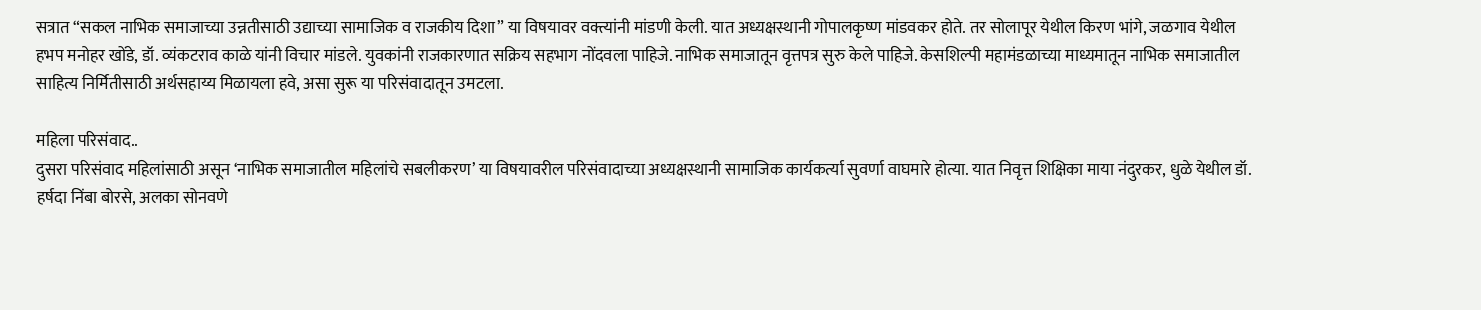सत्रात “सकल नाभिक समाजाच्या उन्नतीसाठी उद्याच्या सामाजिक व राजकीय दिशा” या विषयावर वक्त्यांनी मांडणी केली. यात अध्यक्षस्थानी गोपालकृष्ण मांडवकर होते. तर सोलापूर येथील किरण भांगे, जळगाव येथील हभप मनोहर खोंडे, डॉ. व्यंकटराव काळे यांनी विचार मांडले. युवकांनी राजकारणात सक्रिय सहभाग नोंदवला पाहिजे. नाभिक समाजातून वृत्तपत्र सुरु केले पाहिजे. केसशिल्पी महामंडळाच्या माध्यमातून नाभिक समाजातील साहित्य निर्मितीसाठी अर्थसहाय्य मिळायला हवे, असा सुरू या परिसंवादातून उमटला.

महिला परिसंवाद..
दुसरा परिसंवाद महिलांसाठी असून ‘नाभिक समाजातील महिलांचे सबलीकरण’ या विषयावरील परिसंवादाच्या अध्यक्षस्थानी सामाजिक कार्यकर्त्या सुवर्णा वाघमारे होत्या. यात निवृत्त शिक्षिका माया नंदुरकर, धुळे येथील डॉ. हर्षदा निंबा बोरसे, अलका सोनवणे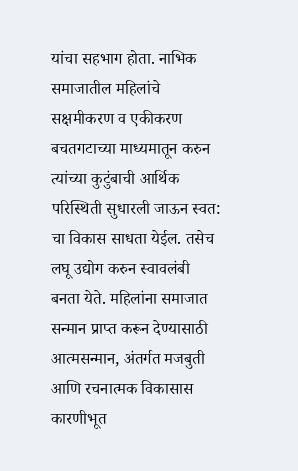यांचा सहभाग होता. नाभिक समाजातील महिलांचे सक्षमीकरण व एकीकरण बचतगटाच्या माध्यमातून करुन त्यांच्या कुटुंबाची आर्थिक परिस्थिती सुधारली जाऊन स्वत: चा विकास साधता येईल. तसेच लघू उद्योग करुन स्वावलंबी बनता येते. महिलांना समाजात सन्मान प्राप्त करून देण्यासाठी आत्मसन्मान, अंतर्गत मजबुती आणि रचनात्मक विकासास कारणीभूत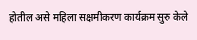होतील असे महिला सक्षमीकरण कार्यक्रम सुरु केले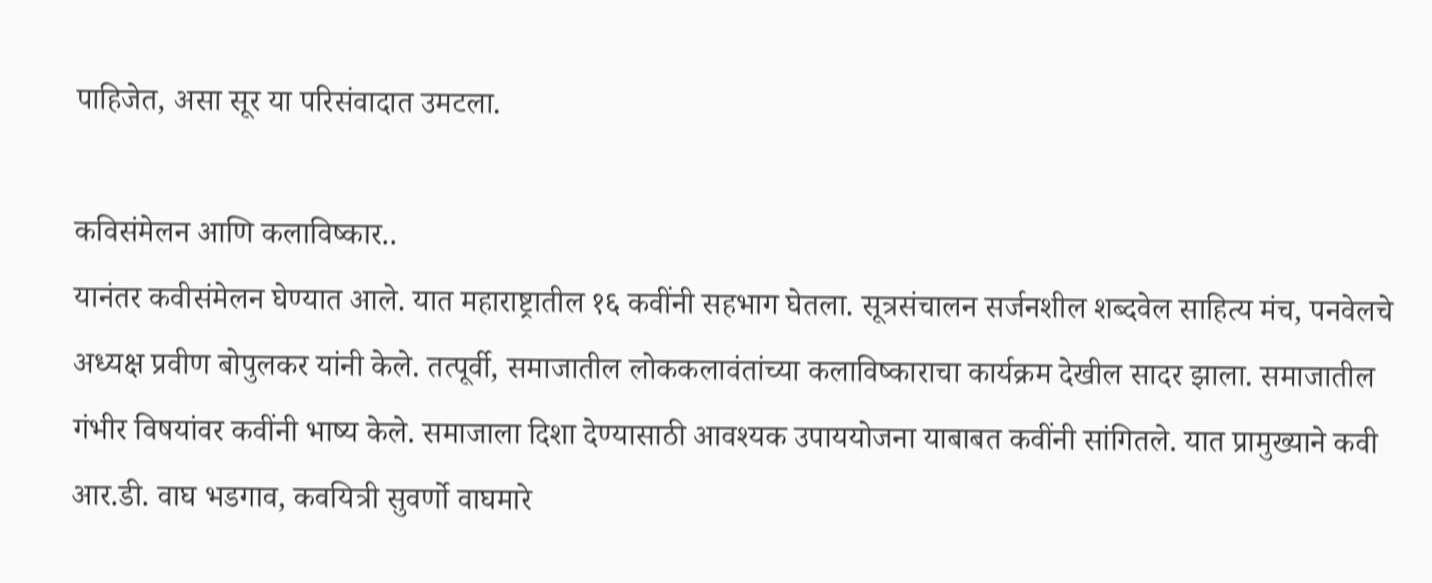पाहिजेत, असा सूर या परिसंवादात उमटला.

कविसंमेलन आणि कलाविष्कार..
यानंतर कवीसंमेलन घेण्यात आले. यात महाराष्ट्रातील १६ कवींनी सहभाग घेतला. सूत्रसंचालन सर्जनशील शब्दवेल साहित्य मंच, पनवेलचे अध्यक्ष प्रवीण बोपुलकर यांनी केले. तत्पूर्वी, समाजातील लोककलावंतांच्या कलाविष्काराचा कार्यक्रम देखील सादर झाला. समाजातील गंभीर विषयांवर कवींनी भाष्य केले. समाजाला दिशा देण्यासाठी आवश्यक उपाययोजना याबाबत कवींनी सांगितले. यात प्रामुख्याने कवी आर.डी. वाघ भडगाव, कवयित्री सुवर्णो वाघमारे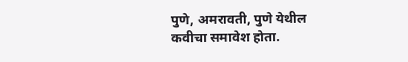पुणे, अमरावती, पुणे येथील कवीचा समावेश होता.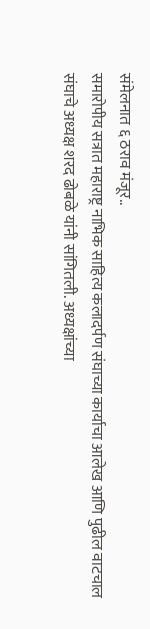संमेलनात ६ ठराव मंजूर..
समारोपीय सत्रात महाराष्ट्र नाभिक साहित्य कलादर्पण संघाच्या कार्याचा आलेख आणि पुढील वाटचाल संघाचे अध्यक्ष शरद ढोबळे यांनी सांगितली. अध्यक्षांच्या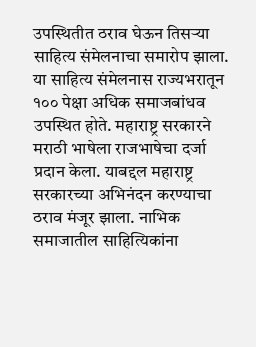उपस्थितीत ठराव घेऊन तिसऱ्या साहित्य संमेलनाचा समारोप झाला. या साहित्य संमेलनास राज्यभरातून १०० पेक्षा अधिक समाजबांधव उपस्थित होते. महाराष्ट्र सरकारने मराठी भाषेला राजभाषेचा दर्जा प्रदान केला. याबद्दल महाराष्ट्र सरकारच्या अभिनंदन करण्याचा ठराव मंजूर झाला. नाभिक समाजातील साहित्यिकांना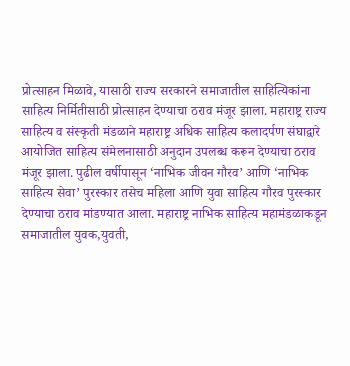प्रोत्साहन मिळावे, यासाठी राज्य सरकारने समाजातील साहित्यिकांना साहित्य निर्मितीसाठी प्रोत्साहन देण्याचा ठराव मंजूर झाला. महाराष्ट्र राज्य साहित्य व संस्कृती मंडळाने महाराष्ट्र अधिक साहित्य कलादर्पण संघाद्वारे आयोजित साहित्य संमेलनासाठी अनुदान उपलब्ध करून देण्याचा ठराव मंजूर झाला. पुढील वर्षीपासून ‘नाभिक जीवन गौरव’ आणि ‘नाभिक साहित्य सेवा’ पुरस्कार तसेच महिला आणि युवा साहित्य गौरव पुरस्कार देण्याचा ठराव मांडण्यात आला. महाराष्ट्र नाभिक साहित्य महामंडळाकडून समाजातील युवक,युवती,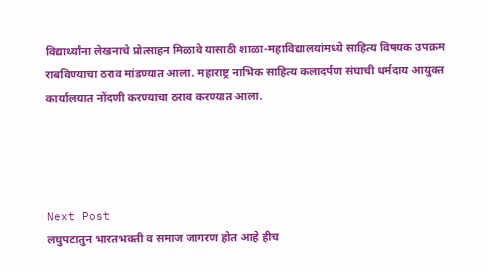विद्यार्थ्यांना लेखनाचे प्रोत्साहन मिळावे यासाठी शाळा-महाविद्यालयांमध्ये साहित्य विषयक उपक्रम राबविण्याचा ठराव मांडण्यात आला. महाराष्ट्र नाभिक साहित्य कलादर्पण संघाची धर्मदाय आयुक्त कार्यालयात नोंदणी करण्याचा ठराव करण्यात आला.




Next Post
लघुपटातुन भारतभक्ती व समाज जागरण होत आहे हीच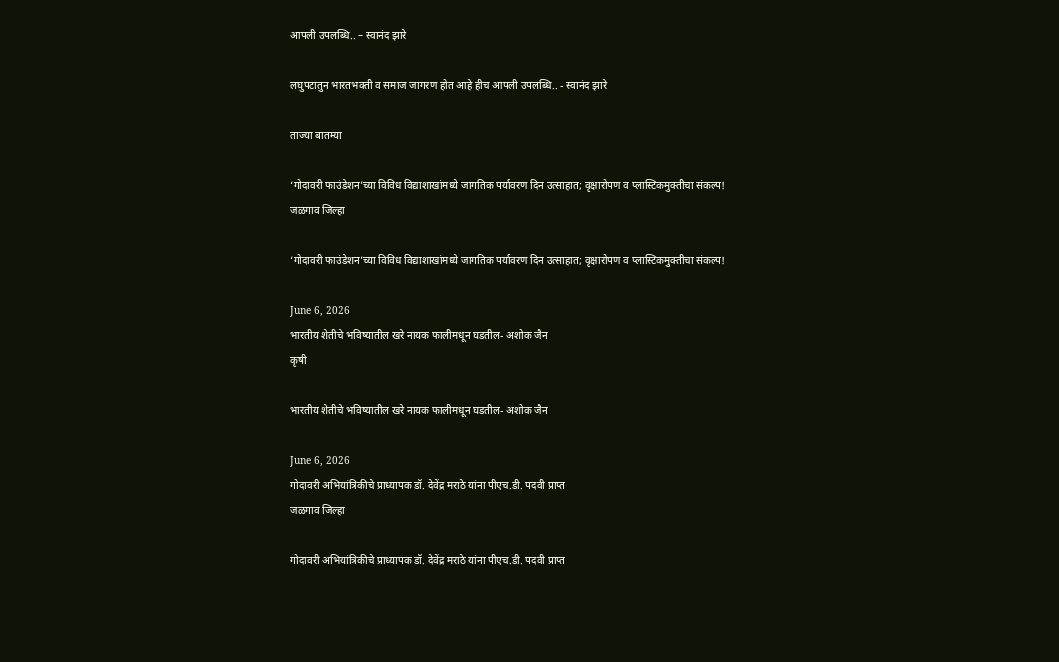आपली उपलब्धि.. – स्वानंद झारे

लघुपटातुन भारतभक्ती व समाज जागरण होत आहे हीच आपली उपलब्धि.. - स्वानंद झारे

ताज्या बातम्या

‘गोदावरी फाउंडेशन’च्या विविध विद्याशाखांमध्ये जागतिक पर्यावरण दिन उत्साहात; वृक्षारोपण व प्लास्टिकमुक्तीचा संकल्प!
जळगाव जिल्हा

‘गोदावरी फाउंडेशन’च्या विविध विद्याशाखांमध्ये जागतिक पर्यावरण दिन उत्साहात; वृक्षारोपण व प्लास्टिकमुक्तीचा संकल्प!

June 6, 2026
भारतीय शेतीचे भविष्यातील खरे नायक फालीमधून घडतील- अशोक जैन
कृषी

भारतीय शेतीचे भविष्यातील खरे नायक फालीमधून घडतील- अशोक जैन

June 6, 2026
गोदावरी अभियांत्रिकीचे प्राध्यापक डॉ. देवेंद्र मराठे यांना पीएच.डी. पदवी प्राप्त
जळगाव जिल्हा

गोदावरी अभियांत्रिकीचे प्राध्यापक डॉ. देवेंद्र मराठे यांना पीएच.डी. पदवी प्राप्त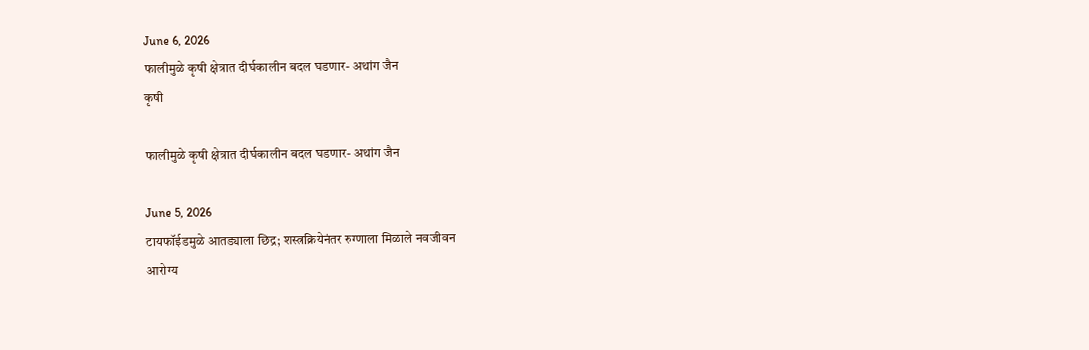June 6, 2026
फालीमुळे कृषी क्षेत्रात दीर्घकालीन बदल घडणार- अथांग जैन
कृषी

फालीमुळे कृषी क्षेत्रात दीर्घकालीन बदल घडणार- अथांग जैन

June 5, 2026
टायफॉईडमुळे आतड्याला छिद्र; शस्त्रक्रियेनंतर रुग्णाला मिळाले नवजीवन
आरोग्य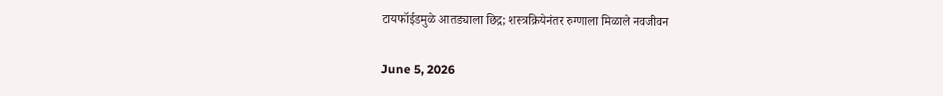टायफॉईडमुळे आतड्याला छिद्र; शस्त्रक्रियेनंतर रुग्णाला मिळाले नवजीवन

June 5, 2026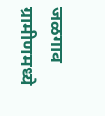जळगाव ग्रामीणमध्ये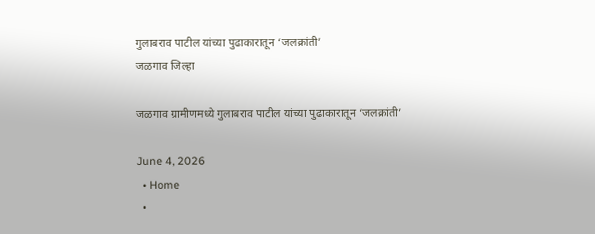गुलाबराव पाटील यांच्या पुढाकारातून ‘जलक्रांती’
जळगाव जिल्हा

जळगाव ग्रामीणमध्ये गुलाबराव पाटील यांच्या पुढाकारातून ‘जलक्रांती’

June 4, 2026
  • Home
  •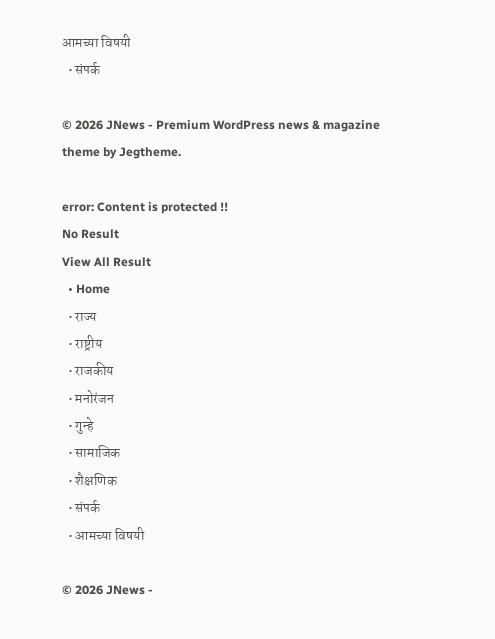आमच्या विषयी
  • संपर्क

© 2026 JNews - Premium WordPress news & magazine theme by Jegtheme.

error: Content is protected !!
No Result
View All Result
  • Home
  • राज्य
  • राष्ट्रीय
  • राजकीय
  • मनोरंजन
  • गुन्हे
  • सामाजिक
  • शैक्षणिक
  • संपर्क
  • आमच्या विषयी

© 2026 JNews -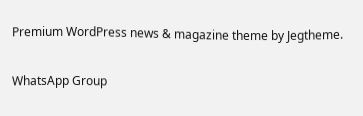Premium WordPress news & magazine theme by Jegtheme.

WhatsApp Group